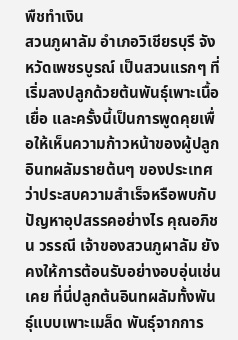พืชทำเงิน
สวนภูผาลัม อำเภอวิเชียรบุรี จังหวัดเพชรบูรณ์ เป็นสวนแรกๆ ที่เริ่มลงปลูกด้วยต้นพันธุ์เพาะเนื้อเยื่อ และครั้งนี้เป็นการพูดคุยเพื่อให้เห็นความก้าวหน้าของผู้ปลูกอินทผลัมรายต้นๆ ของประเทศ ว่าประสบความสำเร็จหรือพบกับปัญหาอุปสรรคอย่างไร คุณอภิชน วรรณี เจ้าของสวนภูผาลัม ยังคงให้การต้อนรับอย่างอบอุ่นเช่นเคย ที่นี่ปลูกต้นอินทผลัมทั้งพันธุ์แบบเพาะเมล็ด พันธุ์จากการ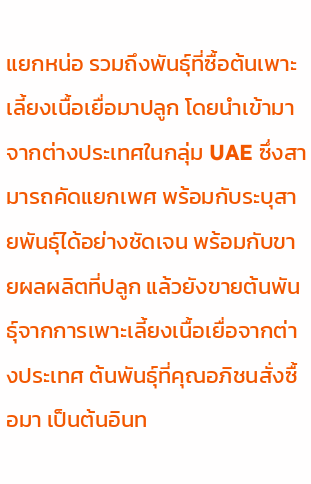แยกหน่อ รวมถึงพันธุ์ที่ซื้อต้นเพาะเลี้ยงเนื้อเยื่อมาปลูก โดยนำเข้ามาจากต่างประเทศในกลุ่ม UAE ซึ่งสามารถคัดแยกเพศ พร้อมกับระบุสายพันธุ์ได้อย่างชัดเจน พร้อมกับขายผลผลิตที่ปลูก แล้วยังขายต้นพันธุ์จากการเพาะเลี้ยงเนื้อเยื่อจากต่างประเทศ ต้นพันธุ์ที่คุณอภิชนสั่งซื้อมา เป็นต้นอินท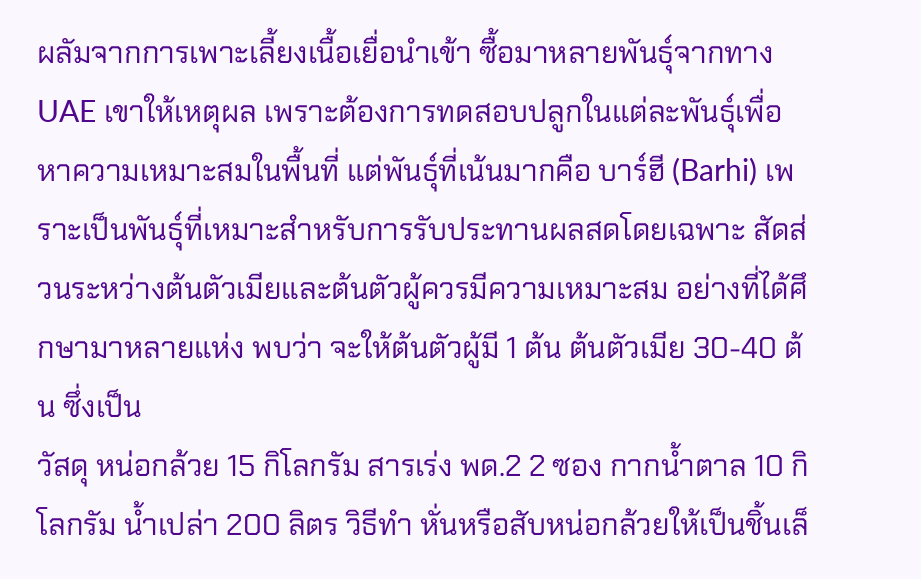ผลัมจากการเพาะเลี้ยงเนื้อเยื่อนำเข้า ซื้อมาหลายพันธุ์จากทาง UAE เขาให้เหตุผล เพราะต้องการทดสอบปลูกในแต่ละพันธุ์เพื่อหาความเหมาะสมในพื้นที่ แต่พันธุ์ที่เน้นมากคือ บาร์ฮี (Barhi) เพราะเป็นพันธุ์ที่เหมาะสำหรับการรับประทานผลสดโดยเฉพาะ สัดส่วนระหว่างต้นตัวเมียและต้นตัวผู้ควรมีความเหมาะสม อย่างที่ได้ศึกษามาหลายแห่ง พบว่า จะให้ต้นตัวผู้มี 1 ต้น ต้นตัวเมีย 30-40 ต้น ซึ่งเป็น
วัสดุ หน่อกล้วย 15 กิโลกรัม สารเร่ง พด.2 2 ซอง กากน้ำตาล 10 กิโลกรัม น้ำเปล่า 200 ลิตร วิธีทำ หั่นหรือสับหน่อกล้วยให้เป็นชิ้นเล็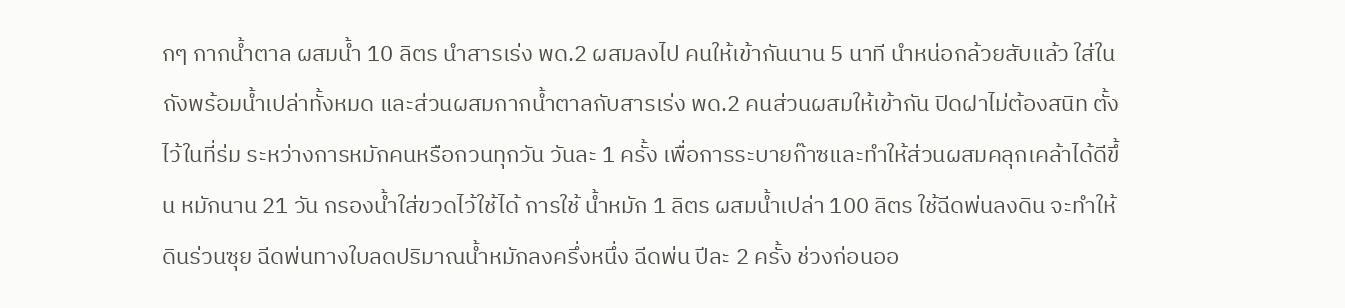กๆ กากน้ำตาล ผสมน้ำ 10 ลิตร นำสารเร่ง พด.2 ผสมลงไป คนให้เข้ากันนาน 5 นาที นำหน่อกล้วยสับแล้ว ใส่ในถังพร้อมน้ำเปล่าทั้งหมด และส่วนผสมกากน้ำตาลกับสารเร่ง พด.2 คนส่วนผสมให้เข้ากัน ปิดฝาไม่ต้องสนิท ตั้งไว้ในที่ร่ม ระหว่างการหมักคนหรือกวนทุกวัน วันละ 1 ครั้ง เพื่อการระบายก๊าซและทำให้ส่วนผสมคลุกเคล้าได้ดีขึ้น หมักนาน 21 วัน กรองน้ำใส่ขวดไว้ใช้ได้ การใช้ น้ำหมัก 1 ลิตร ผสมน้ำเปล่า 100 ลิตร ใช้ฉีดพ่นลงดิน จะทำให้ดินร่วนซุย ฉีดพ่นทางใบลดปริมาณน้ำหมักลงครึ่งหนึ่ง ฉีดพ่น ปีละ 2 ครั้ง ช่วงก่อนออ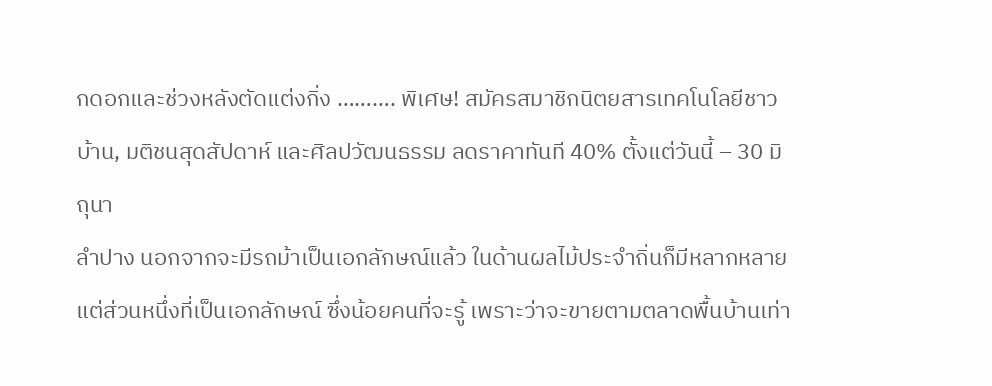กดอกและช่วงหลังตัดแต่งกิ่ง ………. พิเศษ! สมัครสมาชิกนิตยสารเทคโนโลยีชาวบ้าน, มติชนสุดสัปดาห์ และศิลปวัฒนธรรม ลดราคาทันที 40% ตั้งแต่วันนี้ – 30 มิถุนา
ลำปาง นอกจากจะมีรถม้าเป็นเอกลักษณ์แล้ว ในด้านผลไม้ประจำถิ่นก็มีหลากหลาย แต่ส่วนหนึ่งที่เป็นเอกลักษณ์ ซึ่งน้อยคนที่จะรู้ เพราะว่าจะขายตามตลาดพื้นบ้านเท่า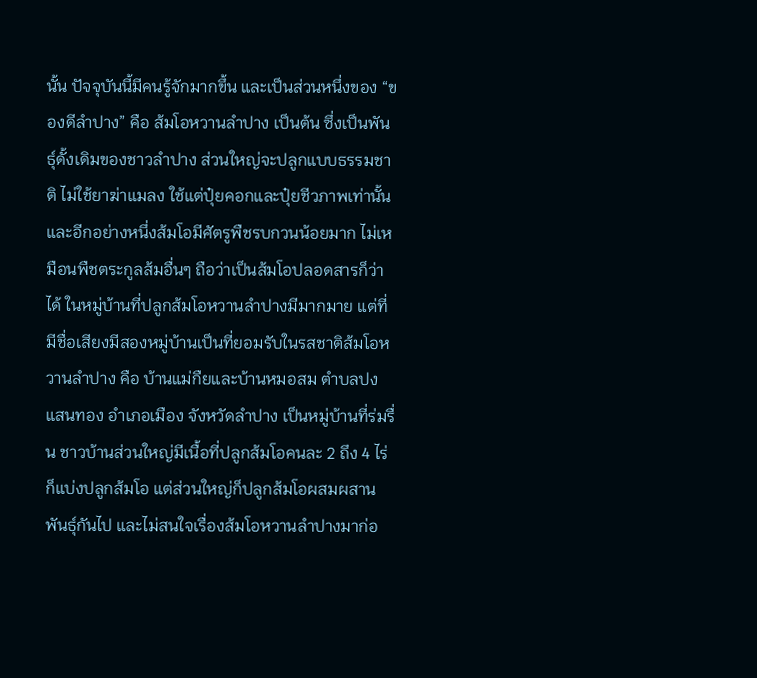นั้น ปัจจุบันนี้มีคนรู้จักมากขึ้น และเป็นส่วนหนึ่งของ “ของดีลำปาง” คือ ส้มโอหวานลำปาง เป็นต้น ซึ่งเป็นพันธุ์ดั้งเดิมของชาวลำปาง ส่วนใหญ่จะปลูกแบบธรรมชาติ ไม่ใช้ยาฆ่าแมลง ใช้แต่ปุ๋ยคอกและปุ๋ยชีวภาพเท่านั้น และอีกอย่างหนึ่งส้มโอมีศัตรูพืชรบกวนน้อยมาก ไม่เหมือนพืชตระกูลส้มอื่นๆ ถือว่าเป็นส้มโอปลอดสารก็ว่าได้ ในหมู่บ้านที่ปลูกส้มโอหวานลำปางมีมากมาย แต่ที่มีชื่อเสียงมีสองหมู่บ้านเป็นที่ยอมรับในรสชาติส้มโอหวานลำปาง คือ บ้านแม่กืยและบ้านหมอสม ตำบลปงแสนทอง อำเภอเมือง จังหวัดลำปาง เป็นหมู่บ้านที่ร่มรื่น ชาวบ้านส่วนใหญ่มีเนื้อที่ปลูกส้มโอคนละ 2 ถึง 4 ไร่ ก็แบ่งปลูกส้มโอ แต่ส่วนใหญ่ก็ปลูกส้มโอผสมผสานพันธุ์กันไป และไม่สนใจเรื่องส้มโอหวานลำปางมาก่อ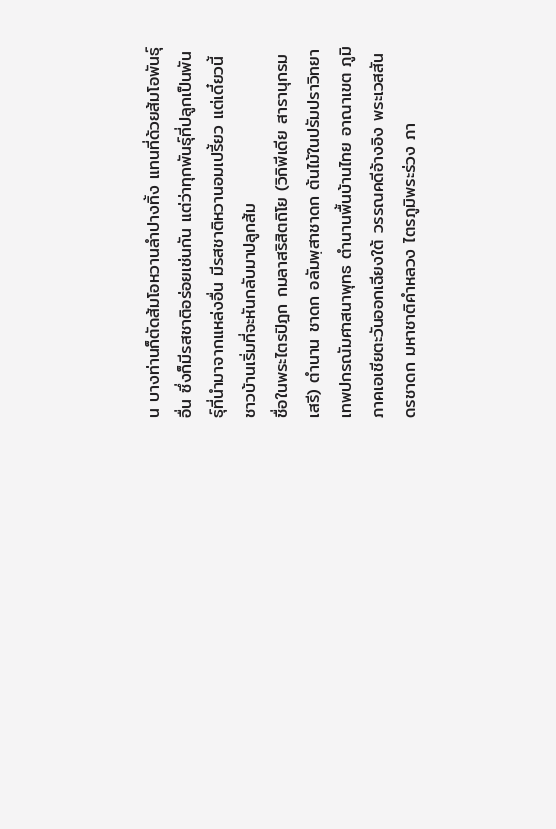น บางท่านก็ตัดส้มโอหวานลำปางทิ้ง แทนที่ด้วยส้มโอพันธุ์อื่น ซึ่งก็มีรสชาติอร่อยเช่นกัน แต่ว่าทุกพันธุ์ที่ปลูกเป็นพันธุ์ที่นำมาจากแหล่งอื่น มีรสชาติหวานอมเปรี้ยว แต่เดี๋ยวนี้ชาวบ้านเริ่มที่จะหันกลับมาปลูกส้ม
ชื่อในพระไตรปิฎก กมลาสริสิตถิโย (วิกิพีเดีย สารานุกรมเสรี) ตำนาน ชาดก อลัมพฺสาชาดก ต้นไม้ในปรัมปราวิทยา เทพปกรณัมศาสนาพุทธ ตำนานพื้นบ้านไทย อาณาเขต ภูมิภาคเอเชียตะวันออกเฉียงใต้ วรรณคดีอ้างอิง พระเวสสันดรชาดก มหาชาติคำหลวง ไตรภูมิพระร่วง ภา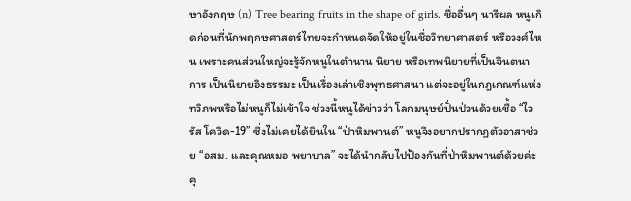ษาอังกฤษ (n) Tree bearing fruits in the shape of girls. ชื่ออื่นๆ นารีผล หนูเกิดก่อนที่นักพฤกษศาสตร์ไทยจะกำหนดจัดให้อยู่ในชื่อวิทยาศาสตร์ หรือวงศ์ไหน เพราะคนส่วนใหญ่จะรู้จักหนูในตำนาน นิยาย หรือเทพนิยายที่เป็นจินตนาการ เป็นนิยายอิงธรรมะ เป็นเรื่องเล่าเชิงพุทธศาสนา แต่จะอยู่ในกฎเกณฑ์แห่งทวิภพหรือไม่หนูก็ไม่เข้าใจ ช่วงนี้หนูได้ข่าวว่า โลกมนุษย์ปั่นป่วนด้วยเชื้อ “ไวรัส โควิด-19” ซึ่งไม่เคยได้ยินใน “ป่าหิมพานต์” หนูจึงอยากปรากฏตัวอาสาช่วย “อสม. และคุณหมอ พยาบาล” จะได้นำกลับไปป้องกันที่ป่าหิมพานต์ด้วยค่ะ คุ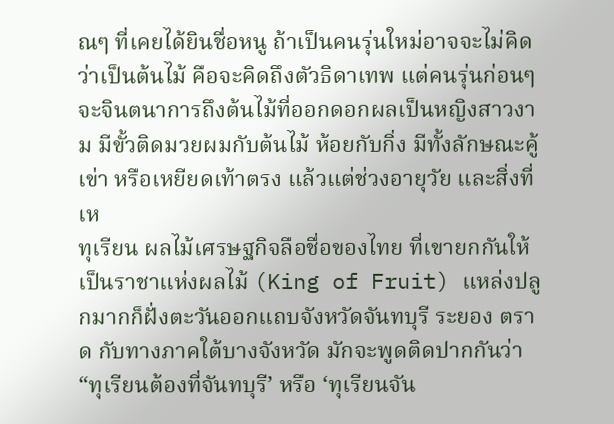ณๆ ที่เคยได้ยินชื่อหนู ถ้าเป็นคนรุ่นใหม่อาจจะไม่คิดว่าเป็นต้นไม้ คือจะคิดถึงตัวธิดาเทพ แต่คนรุ่นก่อนๆ จะจินตนาการถึงต้นไม้ที่ออกดอกผลเป็นหญิงสาวงาม มีขั้วติดมวยผมกับต้นไม้ ห้อยกับกิ่ง มีทั้งลักษณะคู้เข่า หรือเหยียดเท้าตรง แล้วแต่ช่วงอายุวัย และสิ่งที่เห
ทุเรียน ผลไม้เศรษฐกิจลือชื่อของไทย ที่เขายกกันให้เป็นราชาแห่งผลไม้ (King of Fruit) แหล่งปลูกมากก็ฝั่งตะวันออกแถบจังหวัดจันทบุรี ระยอง ตราด กับทางภาคใต้บางจังหวัด มักจะพูดติดปากกันว่า “ทุเรียนต้องที่จันทบุรี’ หรือ ‘ทุเรียนจัน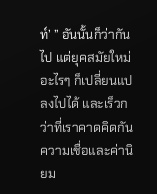ท์’ ” อันนั้นก็ว่ากันไป แต่ยุคสมัยใหม่ อะไรๆ ก็เปลี่ยนแปลงไปได้ และเร็วกว่าที่เราคาดคิดกัน ความเชื่อและค่านิยม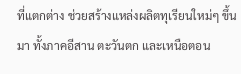ที่แตกต่าง ช่วยสร้างแหล่งผลิตทุเรียนใหม่ๆ ขึ้นมา ทั้งภาคอีสาน ตะวันตก และเหนือตอน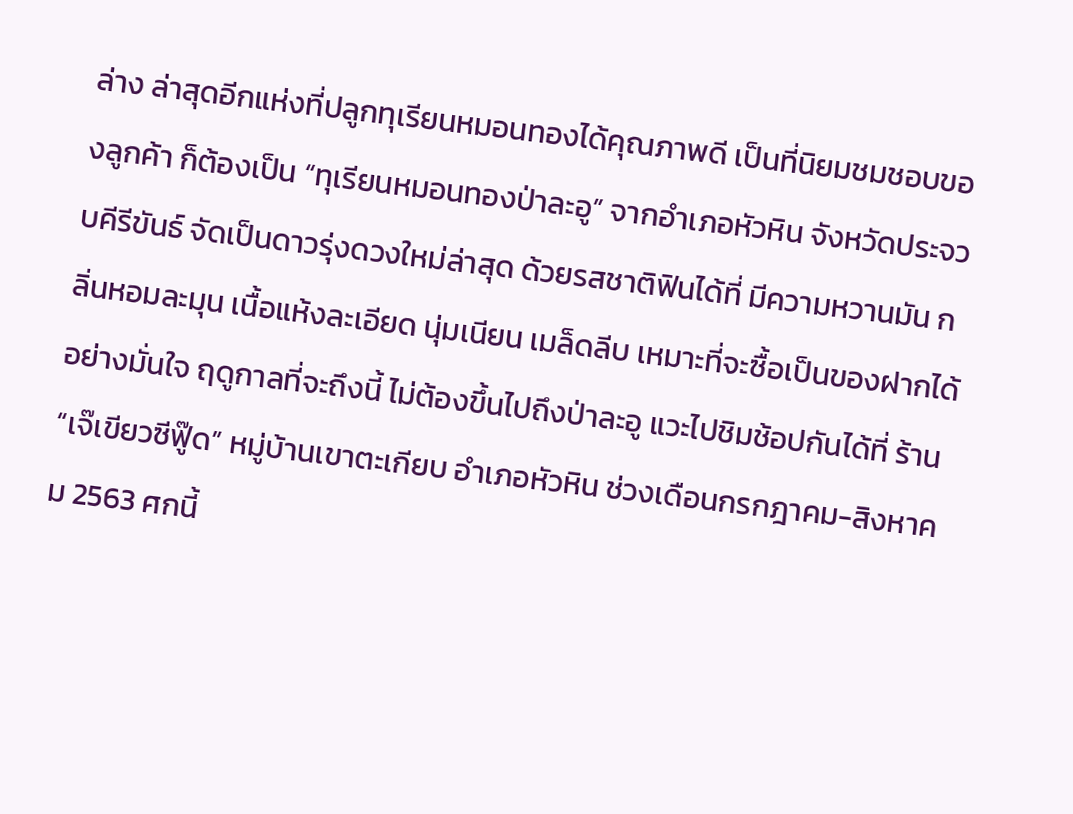ล่าง ล่าสุดอีกแห่งที่ปลูกทุเรียนหมอนทองได้คุณภาพดี เป็นที่นิยมชมชอบของลูกค้า ก็ต้องเป็น “ทุเรียนหมอนทองป่าละอู” จากอำเภอหัวหิน จังหวัดประจวบคีรีขันธ์ จัดเป็นดาวรุ่งดวงใหม่ล่าสุด ด้วยรสชาติฟินได้ที่ มีความหวานมัน กลิ่นหอมละมุน เนื้อแห้งละเอียด นุ่มเนียน เมล็ดลีบ เหมาะที่จะซื้อเป็นของฝากได้อย่างมั่นใจ ฤดูกาลที่จะถึงนี้ ไม่ต้องขึ้นไปถึงป่าละอู แวะไปชิมช้อปกันได้ที่ ร้าน “เจ๊เขียวซีฟู๊ด” หมู่บ้านเขาตะเกียบ อำเภอหัวหิน ช่วงเดือนกรกฎาคม-สิงหาคม 2563 ศกนี้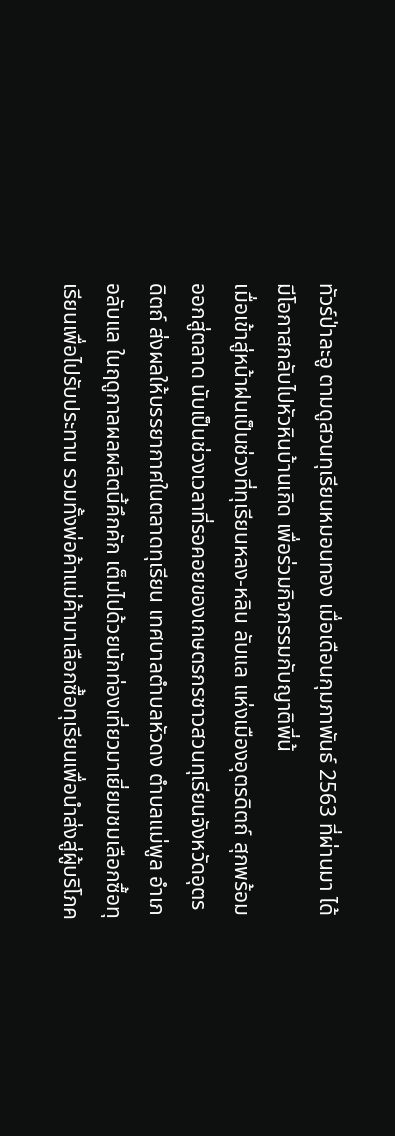ทัวร์ป่าละอู ตามดูสวนทุเรียนหมอนทอง เมื่อเดือนกุมภาพันธ์ 2563 ที่ผ่านมา ได้มีโอกาสกลับไปหัวหินบ้านเกิด เพื่อร่วมกิจกรรมกับญาติพี่น้
เมื่อเข้าสู่หน้าฝนเป็นช่วงที่ทุเรียนหลง-หลิน ลับแล แห่งเมืองอุตรดิตถ์ สุกพร้อมออกสู่ตลาด นับเป็นช่วงเวลาที่รอคอยของเกษตรกรชาวสวนทุเรียนจังหวัดอุตรดิตถ์ ส่งผลให้บรรยากาศในตลาดทุเรียน เทศบาลตำบลหัวดง ตำบลแม่พูล อำเภอลับแล ในฤดูกาลผลผลิตนี้คึกคัก เต็มไปด้วยนักท่องเที่ยวมาเยี่ยมชมเลือกซื้อทุเรียนเพื่อไปรับประทาน รวมทั้งพ่อค้าแม่ค้ามาเลือกซื้อทุเรียนเพื่อนำส่งสู่ผู้บริโภค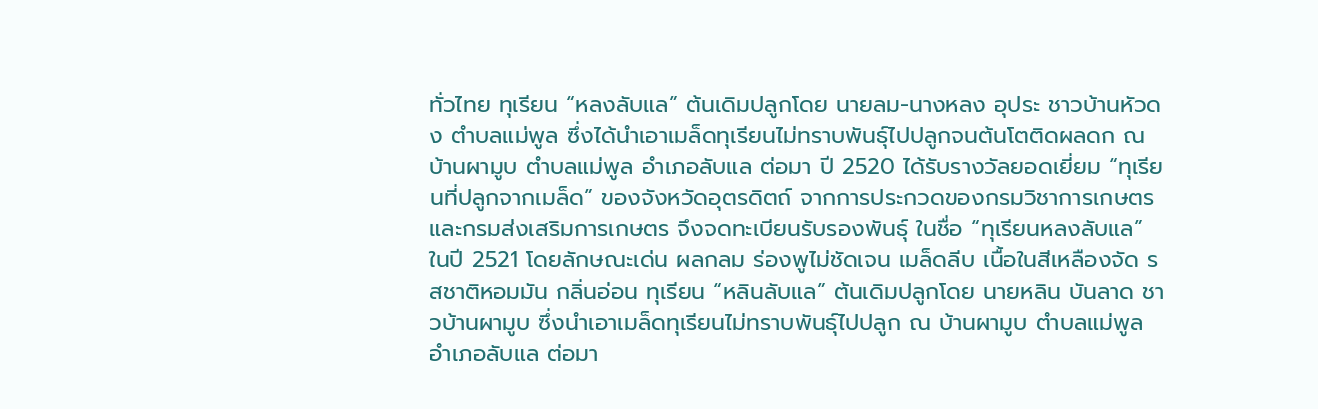ทั่วไทย ทุเรียน “หลงลับแล” ต้นเดิมปลูกโดย นายลม-นางหลง อุประ ชาวบ้านหัวดง ตำบลแม่พูล ซึ่งได้นำเอาเมล็ดทุเรียนไม่ทราบพันธุ์ไปปลูกจนต้นโตติดผลดก ณ บ้านผามูบ ตำบลแม่พูล อำเภอลับแล ต่อมา ปี 2520 ได้รับรางวัลยอดเยี่ยม “ทุเรียนที่ปลูกจากเมล็ด” ของจังหวัดอุตรดิตถ์ จากการประกวดของกรมวิชาการเกษตรและกรมส่งเสริมการเกษตร จึงจดทะเบียนรับรองพันธุ์ ในชื่อ “ทุเรียนหลงลับแล” ในปี 2521 โดยลักษณะเด่น ผลกลม ร่องพูไม่ชัดเจน เมล็ดลีบ เนื้อในสีเหลืองจัด รสชาติหอมมัน กลิ่นอ่อน ทุเรียน “หลินลับแล” ต้นเดิมปลูกโดย นายหลิน บันลาด ชาวบ้านผามูบ ซึ่งนำเอาเมล็ดทุเรียนไม่ทราบพันธุ์ไปปลูก ณ บ้านผามูบ ตำบลแม่พูล อำเภอลับแล ต่อมา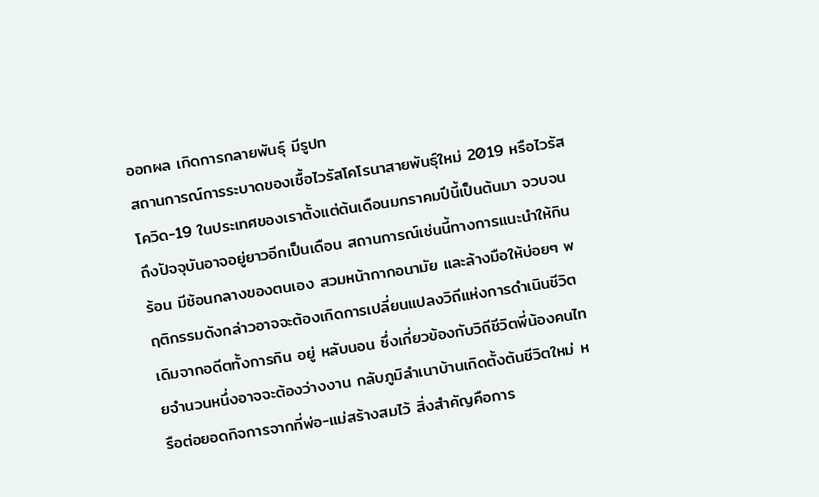ออกผล เกิดการกลายพันธุ์ มีรูปท
สถานการณ์การระบาดของเชื้อไวรัสโคโรนาสายพันธุ์ใหม่ 2019 หรือไวรัสโควิด-19 ในประเทศของเราตั้งแต่ต้นเดือนมกราคมปีนี้เป็นต้นมา จวบจนถึงปัจจุบันอาจอยู่ยาวอีกเป็นเดือน สถานการณ์เช่นนี้ทางการแนะนำให้กินร้อน มีช้อนกลางของตนเอง สวมหน้ากากอนามัย และล้างมือให้บ่อยๆ พฤติกรรมดังกล่าวอาจจะต้องเกิดการเปลี่ยนแปลงวิถีแห่งการดำเนินชีวิตเดิมจากอดีตทั้งการกิน อยู่ หลับนอน ซึ่งเกี่ยวข้องกับวิถีชีวิตพี่น้องคนไทยจำนวนหนึ่งอาจจะต้องว่างงาน กลับภูมิลำเนาบ้านเกิดตั้งต้นชีวิตใหม่ หรือต่อยอดกิจการจากที่พ่อ-แม่สร้างสมไว้ สิ่งสำคัญคือการ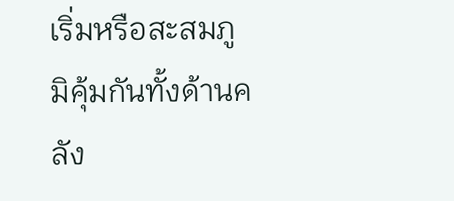เริ่มหรือสะสมภูมิคุ้มกันทั้งด้านคลัง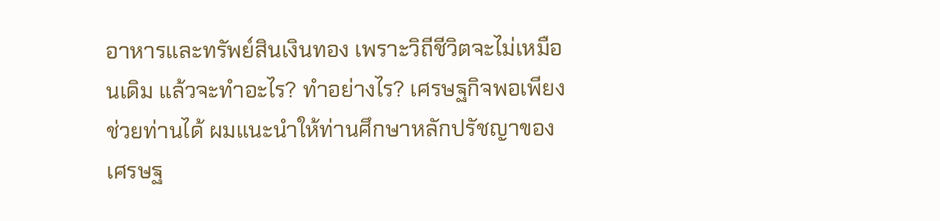อาหารและทรัพย์สินเงินทอง เพราะวิถีชีวิตจะไม่เหมือนเดิม แล้วจะทำอะไร? ทำอย่างไร? เศรษฐกิจพอเพียงช่วยท่านได้ ผมแนะนำให้ท่านศึกษาหลักปรัชญาของเศรษฐ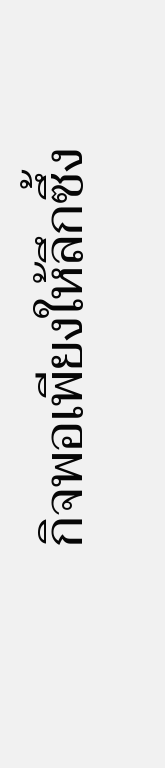กิจพอเพียงให้ลึกซึ้ง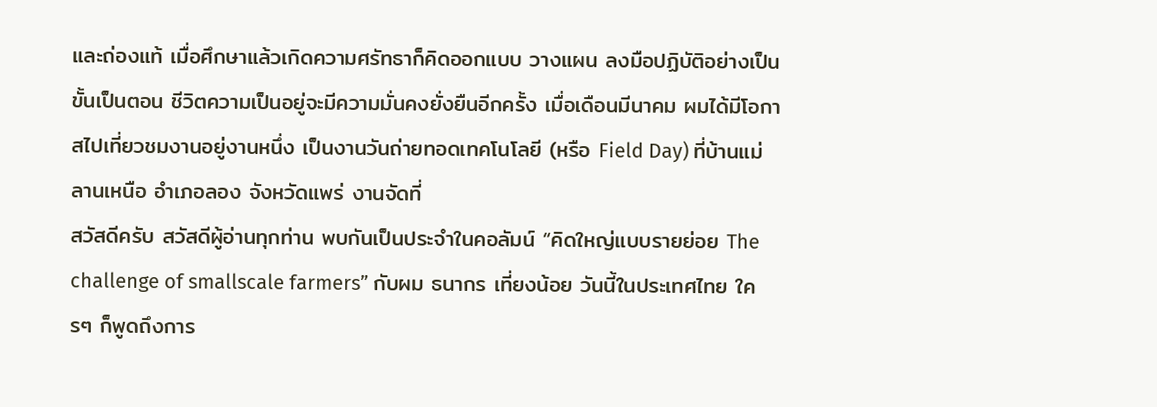และถ่องแท้ เมื่อศึกษาแล้วเกิดความศรัทธาก็คิดออกแบบ วางแผน ลงมือปฏิบัติอย่างเป็นขั้นเป็นตอน ชีวิตความเป็นอยู่จะมีความมั่นคงยั่งยืนอีกครั้ง เมื่อเดือนมีนาคม ผมได้มีโอกาสไปเที่ยวชมงานอยู่งานหนึ่ง เป็นงานวันถ่ายทอดเทคโนโลยี (หรือ Field Day) ที่บ้านแม่ลานเหนือ อำเภอลอง จังหวัดแพร่ งานจัดที่
สวัสดีครับ สวัสดีผู้อ่านทุกท่าน พบกันเป็นประจำในคอลัมน์ “คิดใหญ่แบบรายย่อย The challenge of smallscale farmers” กับผม ธนากร เที่ยงน้อย วันนี้ในประเทศไทย ใครๆ ก็พูดถึงการ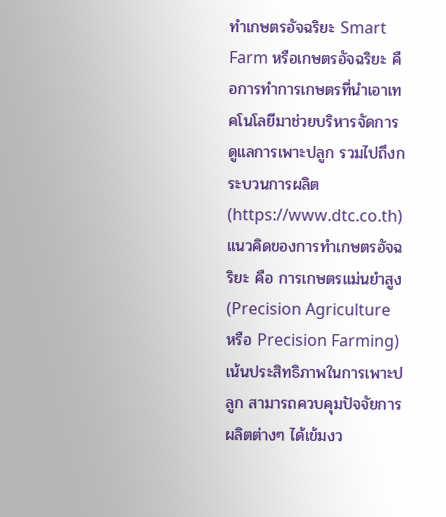ทำเกษตรอัจฉริยะ Smart Farm หรือเกษตรอัจฉริยะ คือการทำการเกษตรที่นำเอาเทคโนโลยีมาช่วยบริหารจัดการดูแลการเพาะปลูก รวมไปถึงกระบวนการผลิต (https://www.dtc.co.th) แนวคิดของการทำเกษตรอัจฉริยะ คือ การเกษตรแม่นยำสูง (Precision Agriculture หรือ Precision Farming) เน้นประสิทธิภาพในการเพาะปลูก สามารถควบคุมปัจจัยการผลิตต่างๆ ได้เข้มงว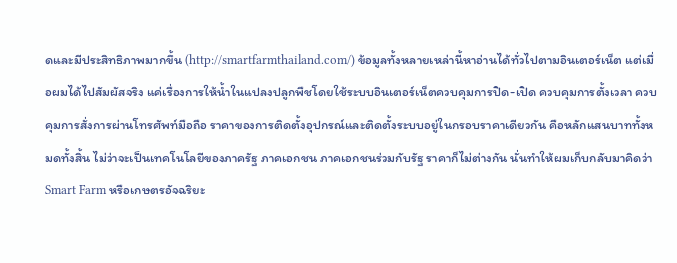ดและมีประสิทธิภาพมากขึ้น (http://smartfarmthailand.com/) ข้อมูลทั้งหลายเหล่านี้หาอ่านได้ทั่วไปตามอินเตอร์เน็ต แต่เมื่อผมได้ไปสัมผัสจริง แค่เรื่องการให้น้ำในแปลงปลูกพืชโดยใช้ระบบอินเตอร์เน็ตควบคุมการปิด-เปิด ควบคุมการตั้งเวลา ควบคุมการสั่งการผ่านโทรศัพท์มือถือ ราคาของการติดตั้งอุปกรณ์และติดตั้งระบบอยู่ในกรอบราคาเดียวกัน คือหลักแสนบาททั้งหมดทั้งสิ้น ไม่ว่าจะเป็นเทคโนโลยีของภาครัฐ ภาคเอกชน ภาคเอกชนร่วมกับรัฐ ราคาก็ไม่ต่างกัน นั่นทำให้ผมเก็บกลับมาคิดว่า Smart Farm หรือเกษตรอัจฉริยะ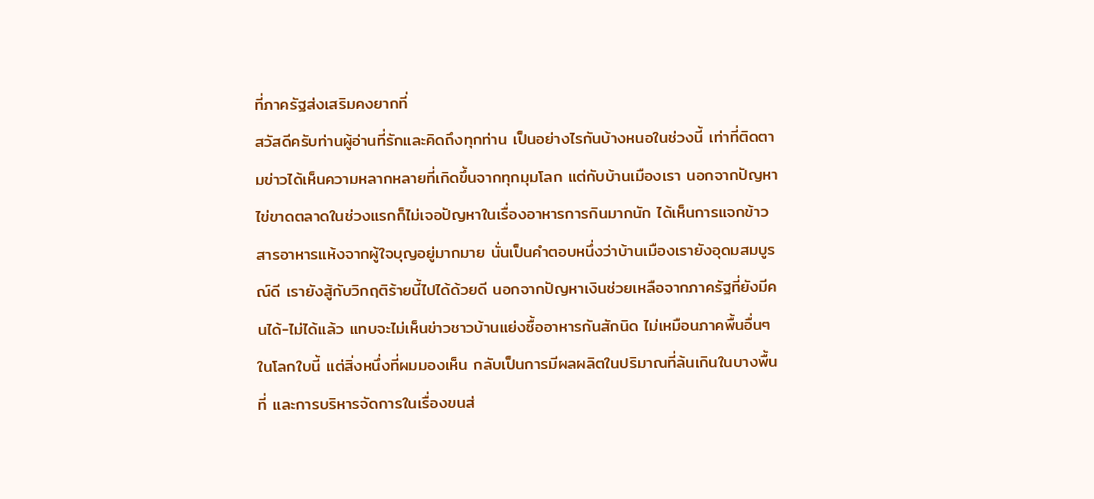ที่ภาครัฐส่งเสริมคงยากที่
สวัสดีครับท่านผู้อ่านที่รักและคิดถึงทุกท่าน เป็นอย่างไรกันบ้างหนอในช่วงนี้ เท่าที่ติดตามข่าวได้เห็นความหลากหลายที่เกิดขึ้นจากทุกมุมโลก แต่กับบ้านเมืองเรา นอกจากปัญหาไข่ขาดตลาดในช่วงแรกก็ไม่เจอปัญหาในเรื่องอาหารการกินมากนัก ได้เห็นการแจกข้าวสารอาหารแห้งจากผู้ใจบุญอยู่มากมาย นั่นเป็นคำตอบหนึ่งว่าบ้านเมืองเรายังอุดมสมบูรณ์ดี เรายังสู้กับวิกฤติร้ายนี้ไปได้ด้วยดี นอกจากปัญหาเงินช่วยเหลือจากภาครัฐที่ยังมีคนได้-ไม่ได้แล้ว แทบจะไม่เห็นข่าวชาวบ้านแย่งซื้ออาหารกันสักนิด ไม่เหมือนภาคพื้นอื่นๆ ในโลกใบนี้ แต่สิ่งหนึ่งที่ผมมองเห็น กลับเป็นการมีผลผลิตในปริมาณที่ล้นเกินในบางพื้นที่ และการบริหารจัดการในเรื่องขนส่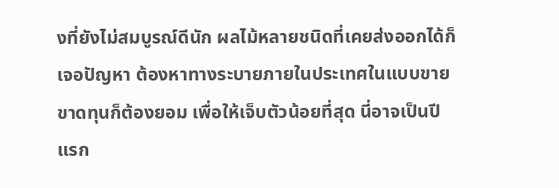งที่ยังไม่สมบูรณ์ดีนัก ผลไม้หลายชนิดที่เคยส่งออกได้ก็เจอปัญหา ต้องหาทางระบายภายในประเทศในแบบขายขาดทุนก็ต้องยอม เพื่อให้เจ็บตัวน้อยที่สุด นี่อาจเป็นปีแรก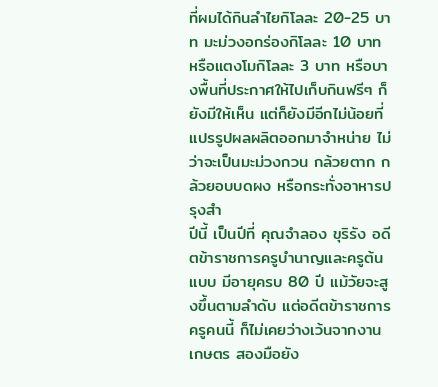ที่ผมได้กินลำไยกิโลละ 20-25 บาท มะม่วงอกร่องกิโลละ 10 บาท หรือแตงโมกิโลละ 3 บาท หรือบางพื้นที่ประกาศให้ไปเก็บกินฟรีๆ ก็ยังมีให้เห็น แต่ก็ยังมีอีกไม่น้อยที่แปรรูปผลผลิตออกมาจำหน่าย ไม่ว่าจะเป็นมะม่วงกวน กล้วยตาก กล้วยอบบดผง หรือกระทั่งอาหารปรุงสำ
ปีนี้ เป็นปีที่ คุณจำลอง ขุริรัง อดีตข้าราชการครูบำนาญและครูต้นแบบ มีอายุครบ 80 ปี แม้วัยจะสูงขึ้นตามลำดับ แต่อดีตข้าราชการครูคนนี้ ก็ไม่เคยว่างเว้นจากงานเกษตร สองมือยัง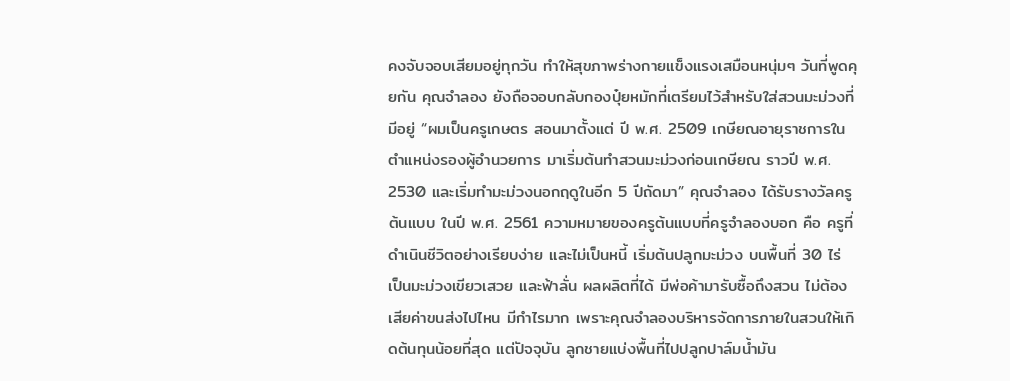คงจับจอบเสียมอยู่ทุกวัน ทำให้สุขภาพร่างกายแข็งแรงเสมือนหนุ่มๆ วันที่พูดคุยกัน คุณจำลอง ยังถือจอบกลับกองปุ๋ยหมักที่เตรียมไว้สำหรับใส่สวนมะม่วงที่มีอยู่ “ผมเป็นครูเกษตร สอนมาตั้งแต่ ปี พ.ศ. 2509 เกษียณอายุราชการในตำแหน่งรองผู้อำนวยการ มาเริ่มต้นทำสวนมะม่วงก่อนเกษียณ ราวปี พ.ศ. 2530 และเริ่มทำมะม่วงนอกฤดูในอีก 5 ปีถัดมา” คุณจำลอง ได้รับรางวัลครูต้นแบบ ในปี พ.ศ. 2561 ความหมายของครูต้นแบบที่ครูจำลองบอก คือ ครูที่ดำเนินชีวิตอย่างเรียบง่าย และไม่เป็นหนี้ เริ่มต้นปลูกมะม่วง บนพื้นที่ 30 ไร่ เป็นมะม่วงเขียวเสวย และฟ้าลั่น ผลผลิตที่ได้ มีพ่อค้ามารับซื้อถึงสวน ไม่ต้องเสียค่าขนส่งไปไหน มีกำไรมาก เพราะคุณจำลองบริหารจัดการภายในสวนให้เกิดต้นทุนน้อยที่สุด แต่ปัจจุบัน ลูกชายแบ่งพื้นที่ไปปลูกปาล์มน้ำมัน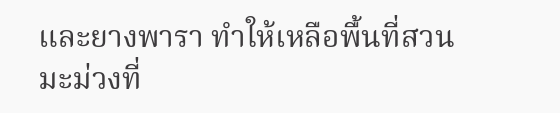และยางพารา ทำให้เหลือพื้นที่สวนมะม่วงที่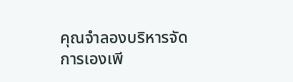คุณจำลองบริหารจัดการเองเพี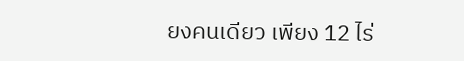ยงคนเดียว เพียง 12 ไร่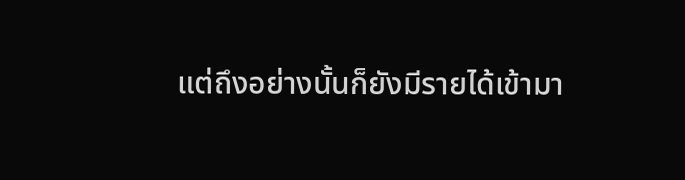แต่ถึงอย่างนั้นก็ยังมีรายได้เข้ามา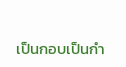เป็นกอบเป็นกำ